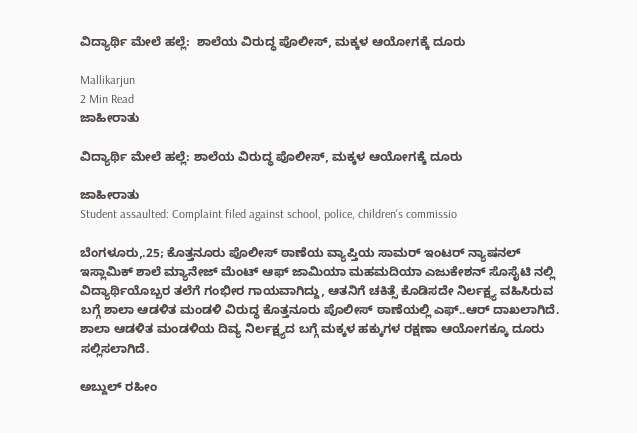ವಿದ್ಯಾರ್ಥಿ ಮೇಲೆ ಹಲ್ಲೆ:  ಶಾಲೆಯ ವಿರುದ್ಧ ಪೊಲೀಸ್, ಮಕ್ಕಳ ಆಯೋಗಕ್ಕೆ ದೂರು

Mallikarjun
2 Min Read
ಜಾಹೀರಾತು

ವಿದ್ಯಾರ್ಥಿ ಮೇಲೆ ಹಲ್ಲೆ: ಶಾಲೆಯ ವಿರುದ್ಧ ಪೊಲೀಸ್, ಮಕ್ಕಳ ಆಯೋಗಕ್ಕೆ ದೂರು

ಜಾಹೀರಾತು
Student assaulted: Complaint filed against school, police, children's commissio

ಬೆಂಗಳೂರು,.25; ಕೊತ್ತನೂರು ಪೊಲೀಸ್ ಠಾಣೆಯ ವ್ಯಾಪ್ತಿಯ ಸಾಮರ್ ಇಂಟರ್ ನ್ಯಾಷನಲ್ ಇಸ್ಲಾಮಿಕ್ ಶಾಲೆ ಮ್ಯಾನೇಜ್ ಮೆಂಟ್ ಆಫ್ ಜಾಮಿಯಾ ಮಹಮದಿಯಾ ಎಜುಕೇಶನ್ ಸೊಸೈಟಿ ನಲ್ಲಿ ವಿದ್ಯಾರ್ಥಿಯೊಬ್ಬರ ತಲೆಗೆ ಗಂಭೀರ ಗಾಯವಾಗಿದ್ದು, ಆತನಿಗೆ ಚಕಿತ್ಸೆ ಕೊಡಿಸದೇ ನಿರ್ಲಕ್ಷ್ಯ ವಹಿಸಿರುವ ಬಗ್ಗೆ ಶಾಲಾ ಆಡಳಿತ ಮಂಡಳಿ ವಿರುದ್ಧ ಕೊತ್ತನೂರು ಪೊಲೀಸ್ ಠಾಣೆಯಲ್ಲಿ ಎಫ್..ಆರ್ ದಾಖಲಾಗಿದೆ. ಶಾಲಾ ಆಡಳಿತ ಮಂಡಳಿಯ ದಿವ್ಯ ನಿರ್ಲಕ್ಷ್ಯದ ಬಗ್ಗೆ ಮಕ್ಕಳ ಹಕ್ಕುಗಳ ರಕ್ಷಣಾ ಆಯೋಗಕ್ಕೂ ದೂರು ಸಲ್ಲಿಸಲಾಗಿದೆ.

ಅಬ್ದುಲ್ ರಹೀಂ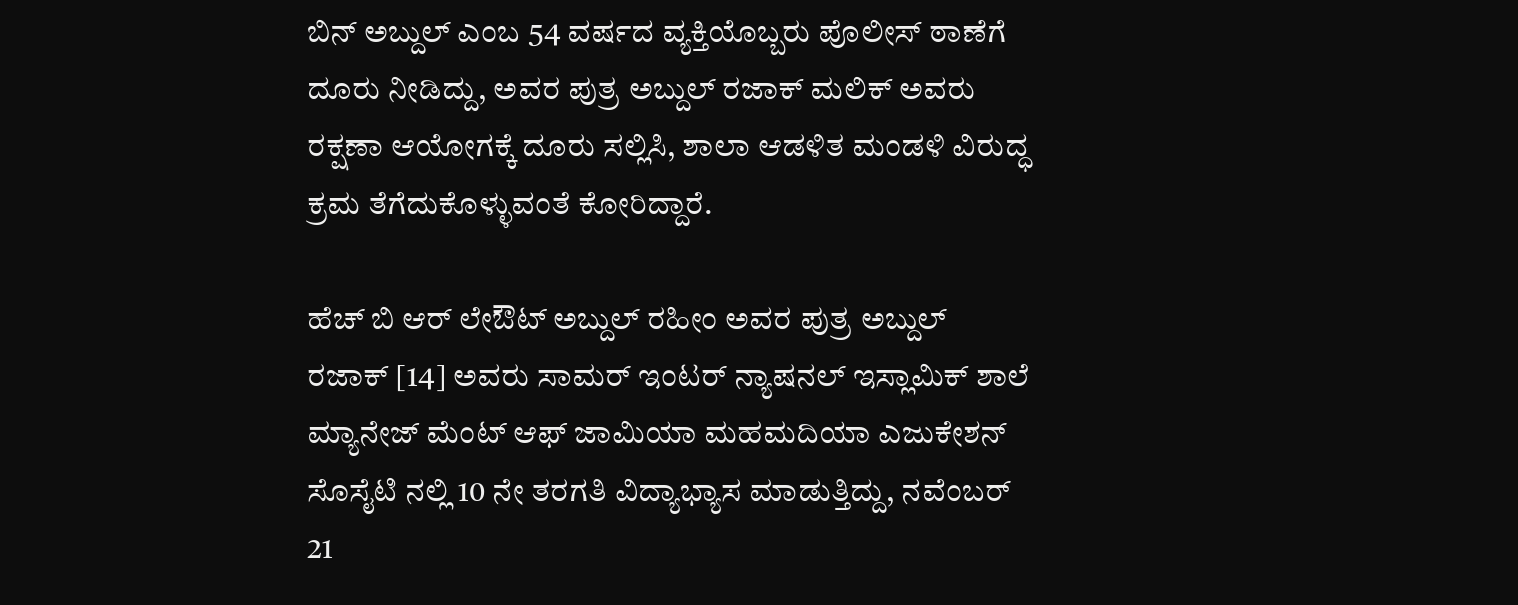ಬಿನ್ ಅಬ್ದುಲ್ ಎಂಬ 54 ವರ್ಷದ ವ್ಯಕ್ತಿಯೊಬ್ಬರು ಪೊಲೀಸ್ ಠಾಣೆಗೆ ದೂರು ನೀಡಿದ್ದು, ಅವರ ಪುತ್ರ ಅಬ್ದುಲ್ ರಜಾಕ್ ಮಲಿಕ್ ಅವರು ರಕ್ಷಣಾ ಆಯೋಗಕ್ಕೆ ದೂರು ಸಲ್ಲಿಸಿ, ಶಾಲಾ ಆಡಳಿತ ಮಂಡಳಿ ವಿರುದ್ಧ ಕ್ರಮ ತೆಗೆದುಕೊಳ್ಳುವಂತೆ ಕೋರಿದ್ದಾರೆ.

ಹೆಚ್ ಬಿ ಆರ್ ಲೇಔಟ್ ಅಬ್ದುಲ್ ರಹೀಂ ಅವರ ಪುತ್ರ ಅಬ್ದುಲ್ ರಜಾಕ್ [14] ಅವರು ಸಾಮರ್ ಇಂಟರ್ ನ್ಯಾಷನಲ್ ಇಸ್ಲಾಮಿಕ್ ಶಾಲೆ ಮ್ಯಾನೇಜ್ ಮೆಂಟ್ ಆಫ್ ಜಾಮಿಯಾ ಮಹಮದಿಯಾ ಎಜುಕೇಶನ್ ಸೊಸೈಟಿ ನಲ್ಲಿ 10 ನೇ ತರಗತಿ ವಿದ್ಯಾಭ್ಯಾಸ ಮಾಡುತ್ತಿದ್ದು, ನವೆಂಬರ್ 21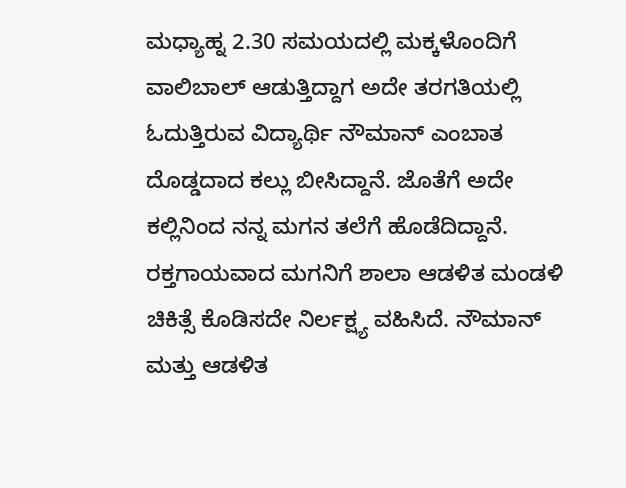ಮಧ್ಯಾಹ್ನ 2.30 ಸಮಯದಲ್ಲಿ ಮಕ್ಕಳೊಂದಿಗೆ ವಾಲಿಬಾಲ್ ಆಡುತ್ತಿದ್ದಾಗ ಅದೇ ತರಗತಿಯಲ್ಲಿ ಓದುತ್ತಿರುವ ವಿದ್ಯಾರ್ಥಿ ನೌಮಾನ್ ಎಂಬಾತ ದೊಡ್ಡದಾದ ಕಲ್ಲು ಬೀಸಿದ್ದಾನೆ. ಜೊತೆಗೆ ಅದೇ ಕಲ್ಲಿನಿಂದ ನನ್ನ ಮಗನ ತಲೆಗೆ ಹೊಡೆದಿದ್ದಾನೆ. ರಕ್ತಗಾಯವಾದ ಮಗನಿಗೆ ಶಾಲಾ ಆಡಳಿತ ಮಂಡಳಿ ಚಿಕಿತ್ಸೆ ಕೊಡಿಸದೇ ನಿರ್ಲಕ್ಷ್ಯ ವಹಿಸಿದೆ. ನೌಮಾನ್ ಮತ್ತು ಆಡಳಿತ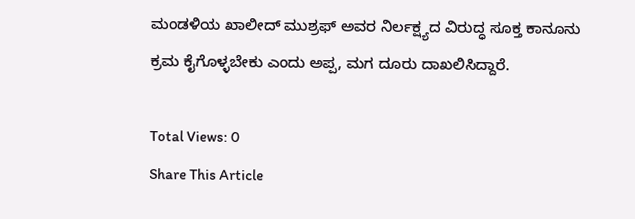ಮಂಡಳಿಯ ಖಾಲೀದ್ ಮುಶ್ರಫ್ ಅವರ ನಿರ್ಲಕ್ಷ್ಯದ ವಿರುದ್ಧ ಸೂಕ್ತ ಕಾನೂನು ಕ್ರಮ ಕೈಗೊಳ್ಳಬೇಕು ಎಂದು ಅಪ್ಪ, ಮಗ ದೂರು ದಾಖಲಿಸಿದ್ದಾರೆ.

Total Views: 0
Share This Article